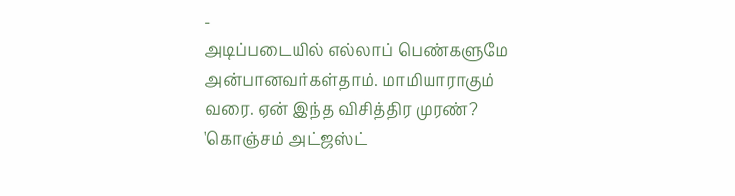-
அடிப்படையில் எல்லாப் பெண்களுமே அன்பானவர்கள்தாம். மாமியாராகும் வரை. ஏன் இந்த விசித்திர முரண்?
'கொஞ்சம் அட்ஜஸ்ட்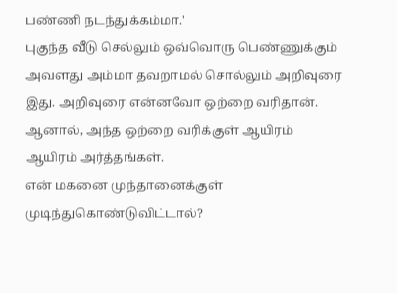பண்ணி நடந்துக்கம்மா.'
புகுந்த வீடு செல்லும் ஒவ்வொரு பெண்ணுக்கும் அவளது அம்மா தவறாமல் சொல்லும் அறிவுரை இது. அறிவுரை என்னவோ ஒற்றை வரிதான். ஆனால், அந்த ஒற்றை வரிக்குள் ஆயிரம் ஆயிரம் அர்த்தங்கள்.
என் மகனை முந்தானைக்குள் முடிந்துகொண்டுவிட்டால்?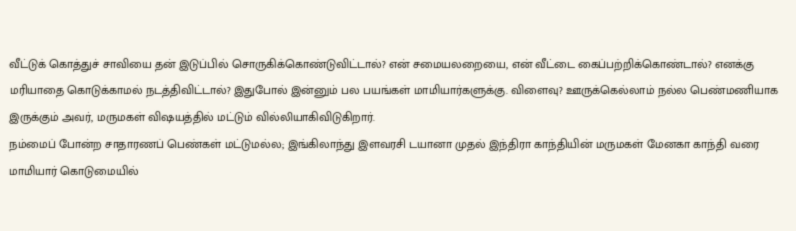வீட்டுக் கொத்துச் சாவியை தன் இடுப்பில் சொருகிக்கொண்டுவிட்டால்? என் சமையலறையை, என் வீட்டை கைப்பற்றிக்கொண்டால்? எனக்கு மரியாதை கொடுக்காமல் நடத்திவிட்டால்? இதுபோல் இன்னும் பல பயங்கள் மாமியார்களுக்கு. விளைவு? ஊருக்கெல்லாம் நல்ல பெண்மணியாக இருக்கும் அவர், மருமகள் விஷயத்தில் மட்டும் வில்லியாகிவிடுகிறார்.
நம்மைப் போன்ற சாதாரணப் பெண்கள் மட்டுமல்ல; இங்கிலாந்து இளவரசி டயானா முதல் இந்திரா காந்தியின் மருமகள் மேனகா காந்தி வரை மாமியார் கொடுமையில்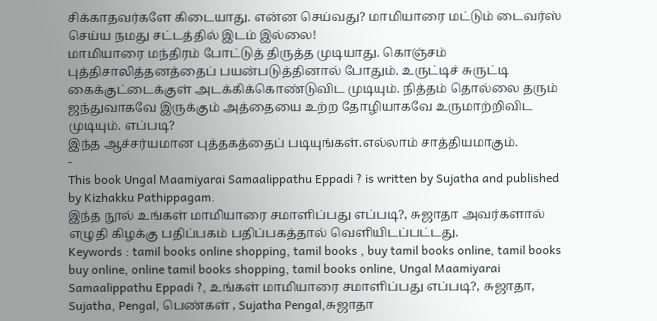சிக்காதவர்களே கிடையாது. என்ன செய்வது? மாமியாரை மட்டும் டைவர்ஸ் செய்ய நமது சட்டத்தில் இடம் இல்லை!
மாமியாரை மந்திரம் போட்டுத் திருத்த முடியாது. கொஞ்சம் புத்திசாலித்தனத்தைப் பயன்படுத்தினால் போதும். உருட்டிச் சுருட்டி கைக்குட்டைக்குள் அடக்கிக்கொண்டுவிட முடியும். நித்தம் தொல்லை தரும் ஜந்துவாகவே இருக்கும் அத்தையை உற்ற தோழியாகவே உருமாற்றிவிட முடியும். எப்படி?
இந்த ஆச்சர்யமான புத்தகத்தைப் படியுங்கள்.எல்லாம் சாத்தியமாகும்.
-
This book Ungal Maamiyarai Samaalippathu Eppadi ? is written by Sujatha and published by Kizhakku Pathippagam.
இந்த நூல் உங்கள் மாமியாரை சமாளிப்பது எப்படி?, சுஜாதா அவர்களால் எழுதி கிழக்கு பதிப்பகம் பதிப்பகத்தால் வெளியிடப்பட்டது.
Keywords : tamil books online shopping, tamil books , buy tamil books online, tamil books buy online, online tamil books shopping, tamil books online, Ungal Maamiyarai Samaalippathu Eppadi ?, உங்கள் மாமியாரை சமாளிப்பது எப்படி?, சுஜாதா, Sujatha, Pengal, பெண்கள் , Sujatha Pengal,சுஜாதா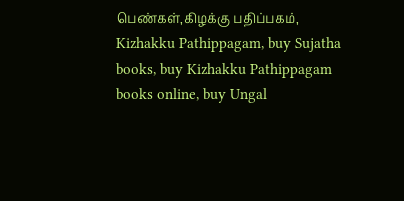பெண்கள்,கிழக்கு பதிப்பகம், Kizhakku Pathippagam, buy Sujatha books, buy Kizhakku Pathippagam books online, buy Ungal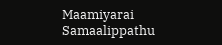Maamiyarai Samaalippathu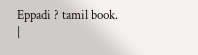Eppadi ? tamil book.
|